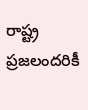రాష్ట్ర ప్రజలందరికీ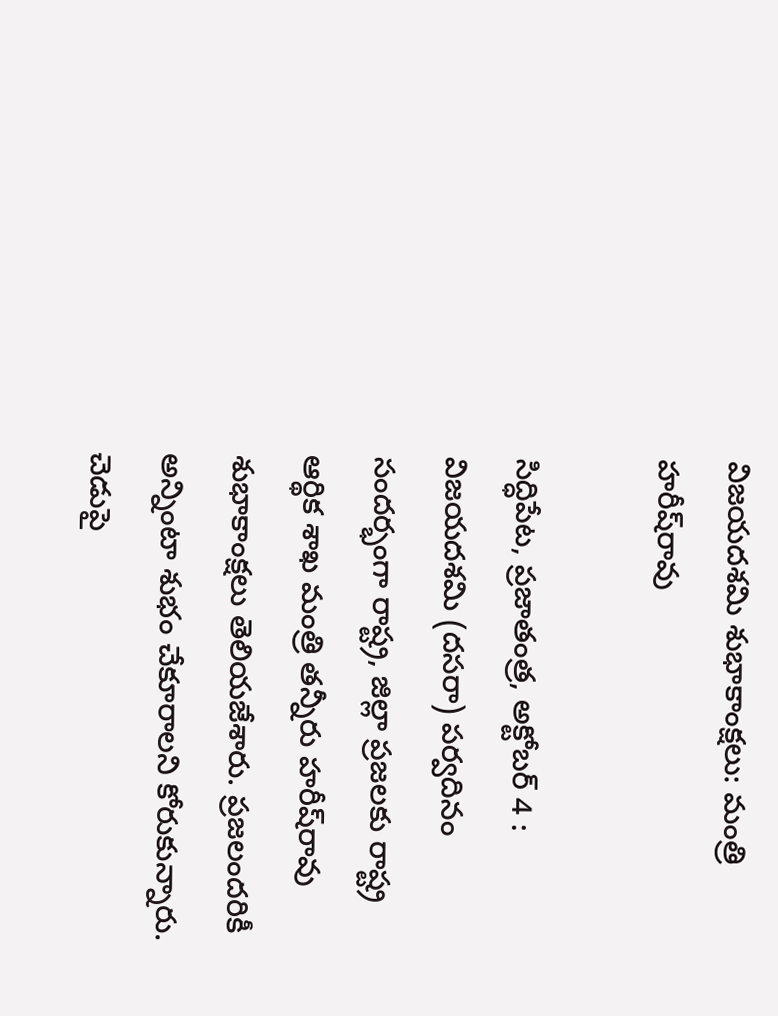విజయదశమి శుభాకాంక్షలు: మంత్రి హరీష్‌రావు

సిద్ధిపేట, ప్రజాతంత్ర, అక్టోబర్‌ 4 : విజయదశమి (దసరా) పర్వదినం సందర్భంగా రాష్ట్ర, జిల్లా ప్రజలకు రాష్ట్ర ఆర్థిక శాఖ మంత్రి తన్నీరు హరీష్‌రావు శుభాకాంక్షలు తెలియజేశారు. ప్రజలందరికీ అన్నింటా శుభం చేకూరాలని కోరుకున్నారు. చెడుపై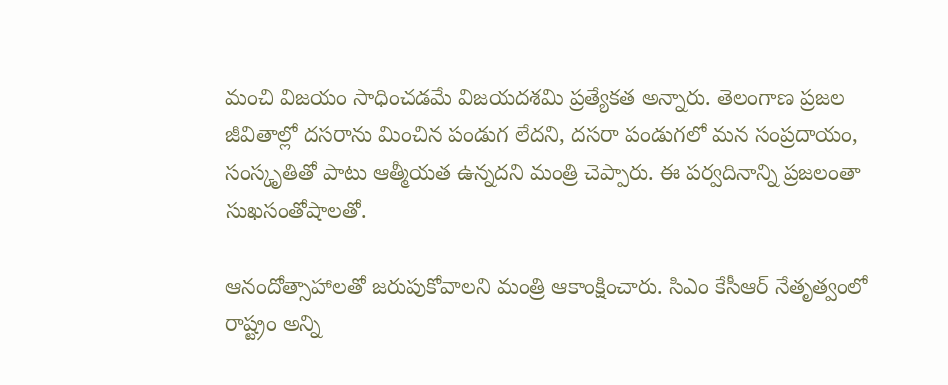మంచి విజయం సాధించడమే విజయదశమి ప్రత్యేకత అన్నారు. తెలంగాణ ప్రజల జీవితాల్లో దసరాను మించిన పండుగ లేదని, దసరా పండుగలో మన సంప్రదాయం, సంస్కృతితో పాటు ఆత్మీయత ఉన్నదని మంత్రి చెప్పారు. ఈ పర్వదినాన్ని ప్రజలంతా సుఖసంతోషాలతో.

ఆనందోత్సాహాలతో జరుపుకోవాలని మంత్రి ఆకాంక్షించారు. సిఎం కేసీఆర్‌ ‌నేతృత్వంలో రాష్ట్రం అన్ని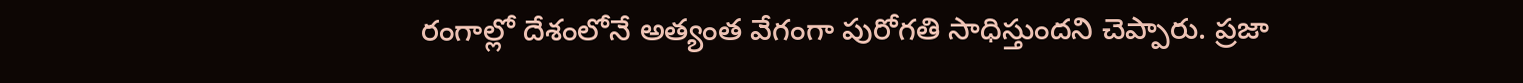రంగాల్లో దేశంలోనే అత్యంత వేగంగా పురోగతి సాధిస్తుందని చెప్పారు. ప్రజా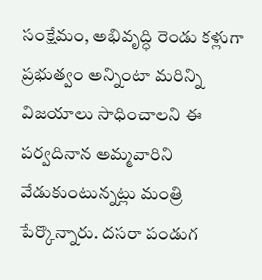సంక్షేమం, అభివృద్ధి రెండు కళ్లుగా ప్రభుత్వం అన్నింటా మరిన్ని విజయాలు సాధించాలని ఈ పర్వదినాన అమ్మవారిని వేడుకుంటున్నట్లు మంత్రి పేర్కొన్నారు. దసరా పండుగ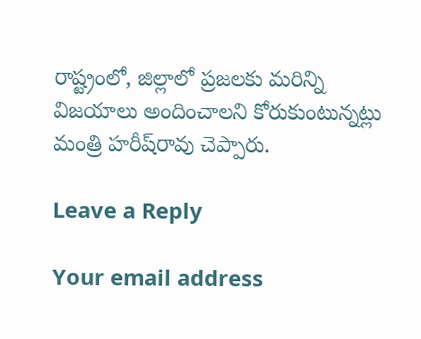రాష్ట్రంలో, జిల్లాలో ప్రజలకు మరిన్ని విజయాలు అందించాలని కోరుకుంటున్నట్లు మంత్రి హరీష్‌రావు చెప్పారు.

Leave a Reply

Your email address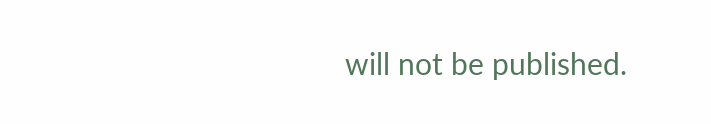will not be published.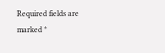Required fields are marked *